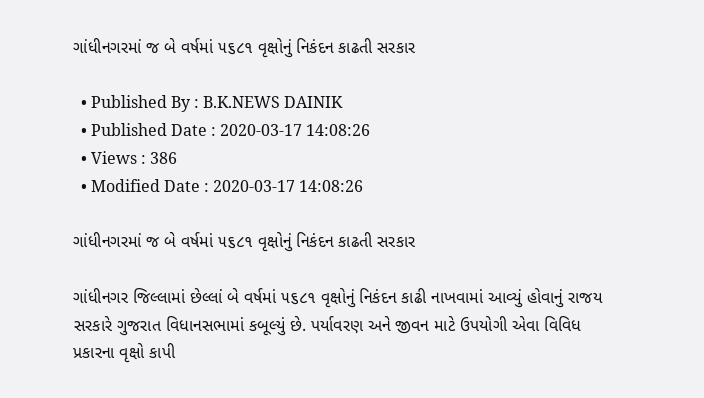ગાંધીનગરમાં જ બે વર્ષમાં ૫૬૮૧ વૃક્ષોનું નિકંદન કાઢતી સરકાર

  • Published By : B.K.NEWS DAINIK
  • Published Date : 2020-03-17 14:08:26
  • Views : 386
  • Modified Date : 2020-03-17 14:08:26

ગાંધીનગરમાં જ બે વર્ષમાં ૫૬૮૧ વૃક્ષોનું નિકંદન કાઢતી સરકાર

ગાંધીનગર જિલ્લામાં છેલ્લાં બે વર્ષમાં ૫૬૮૧ વૃક્ષોનું નિકંદન કાઢી નાખવામાં આવ્યું હોવાનું રાજય સરકારે ગુજરાત વિધાનસભામાં કબૂલ્યું છે. પર્યાવરણ અને જીવન માટે ઉપયોગી એવા વિવિધ પ્રકારના વૃક્ષો કાપી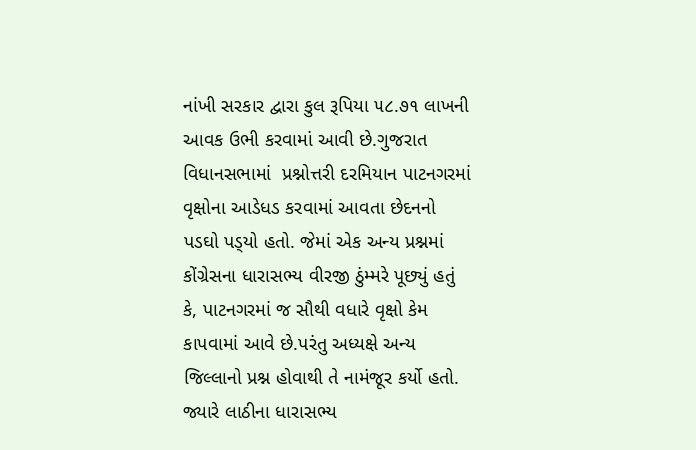નાંખી સરકાર દ્વારા કુલ રૂપિયા ૫૮.૭૧ લાખની આવક ઉભી કરવામાં આવી છે.ગુજરાત વિધાનસભામાં  પ્રશ્નોત્તરી દરમિયાન પાટનગરમાં વૃક્ષોના આડેધડ કરવામાં આવતા છેદનનો પડઘો પડ્‌યો હતો. જેમાં એક અન્ય પ્રશ્નમાં કોંગ્રેસના ધારાસભ્ય વીરજી ઠુંમ્મરે પૂછ્યું હતું કે, પાટનગરમાં જ સૌથી વધારે વૃક્ષો કેમ કાપવામાં આવે છે.પરંતુ અધ્યક્ષે અન્ય જિલ્લાનો પ્રશ્ન હોવાથી તે નામંજૂર કર્યો હતો. જ્યારે લાઠીના ધારાસભ્ય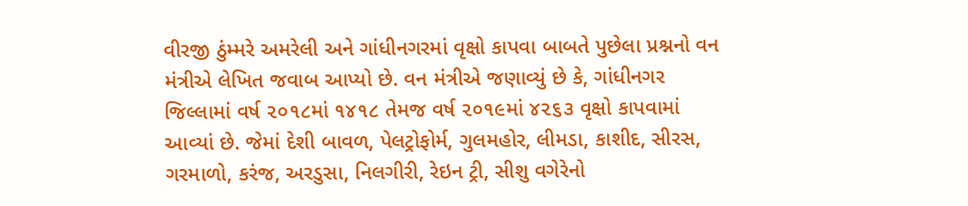વીરજી ઠુંમ્મરે અમરેલી અને ગાંધીનગરમાં વૃક્ષો કાપવા બાબતે પુછેલા પ્રશ્નનો વન મંત્રીએ લેખિત જવાબ આપ્યો છે. વન મંત્રીએ જણાવ્યું છે કે, ગાંધીનગર જિલ્લામાં વર્ષ ૨૦૧૮માં ૧૪૧૮ તેમજ વર્ષ ૨૦૧૯માં ૪૨૬૩ વૃક્ષો કાપવામાં આવ્યાં છે. જેમાં દેશી બાવળ, પેલટ્રોફોર્મ, ગુલમહોર, લીમડા, કાશીદ, સીરસ, ગરમાળો, કરંજ, અરડુસા, નિલગીરી, રેઇન ટ્રી, સીશુ વગેરેનો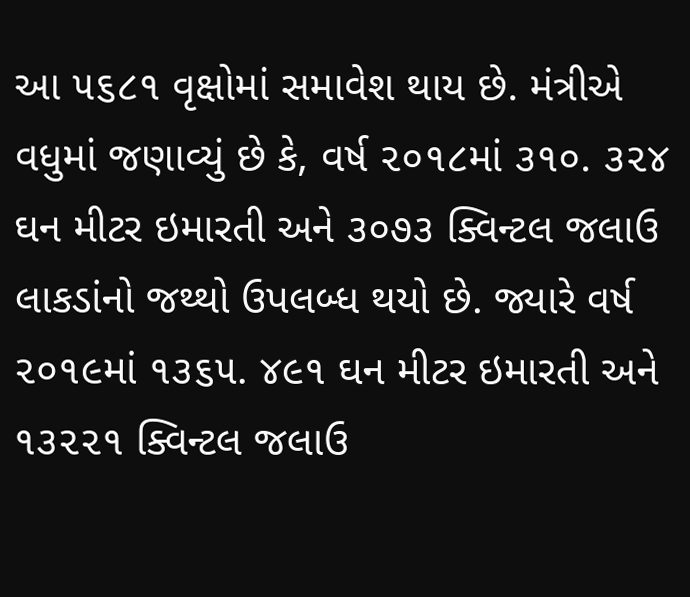આ ૫૬૮૧ વૃક્ષોમાં સમાવેશ થાય છે. મંત્રીએ વધુમાં જણાવ્યું છે કે, વર્ષ ૨૦૧૮માં ૩૧૦. ૩૨૪ ઘન મીટર ઇમારતી અને ૩૦૭૩ ક્વિન્ટલ જલાઉ લાકડાંનો જથ્થો ઉપલબ્ધ થયો છે. જ્યારે વર્ષ ૨૦૧૯માં ૧૩૬૫. ૪૯૧ ઘન મીટર ઇમારતી અને ૧૩૨૨૧ ક્વિન્ટલ જલાઉ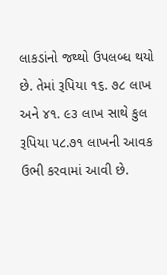લાકડાંનો જથ્થો ઉપલબ્ધ થયો છે. તેમાં રૂપિયા ૧૬. ૭૮ લાખ અને ૪૧. ૯૩ લાખ સાથે કુલ રૂપિયા ૫૮.૭૧ લાખની આવક ઉભી કરવામાં આવી છે.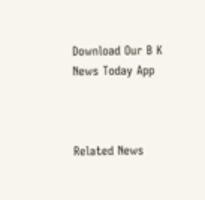Download Our B K News Today App



Related News